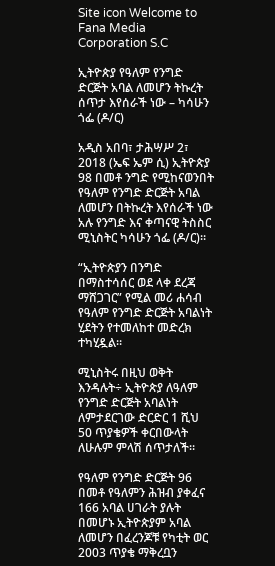Site icon Welcome to Fana Media Corporation S.C

ኢትዮጵያ የዓለም የንግድ ድርጅት አባል ለመሆን ትኩረት ሰጥታ እየሰራች ነው – ካሳሁን ጎፌ (ዶ/ር)

አዲስ አበባ፣ ታሕሣሥ 2፣ 2018 (ኤፍ ኤም ሲ) ኢትዮጵያ 98 በመቶ ንግድ የሚከናወንበት የዓለም የንግድ ድርጅት አባል ለመሆን በትኩረት እየሰራች ነው አሉ የንግድ እና ቀጣናዊ ትስስር ሚኒስትር ካሳሁን ጎፌ (ዶ/ር)።

“ኢትዮጵያን በንግድ በማስተሳሰር ወደ ላቀ ደረጃ ማሸጋገር” የሚል መሪ ሐሳብ የዓለም የንግድ ድርጅት አባልነት ሂደትን የተመለከተ መድረክ ተካሂዷል።

ሚኒስትሩ በዚህ ወቅት እንዳሉት÷ ኢትዮጵያ ለዓለም የንግድ ድርጅት አባልነት ለምታደርገው ድርድር 1 ሺህ 50 ጥያቄዎች ቀርበውላት ለሁሉም ምላሽ ሰጥታለች።

የዓለም የንግድ ድርጅት 96 በመቶ የዓለምን ሕዝብ ያቀፈና 166 አባል ሀገራት ያሉት በመሆኑ ኢትዮጵያም አባል ለመሆን በፈረንጆቹ የካቲት ወር 2003 ጥያቄ ማቅረቧን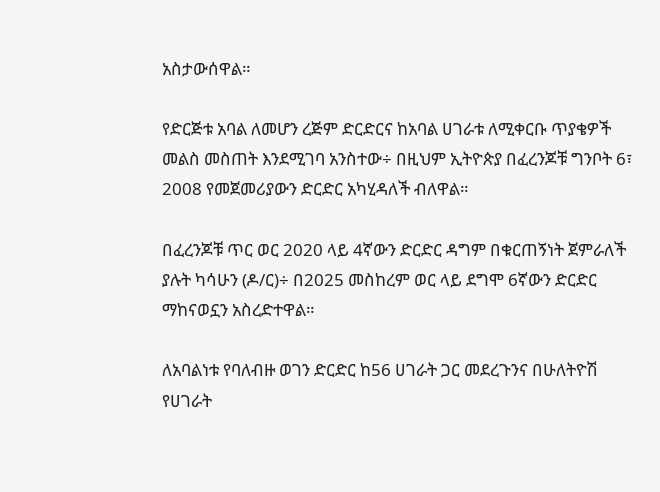አስታውሰዋል።

የድርጅቱ አባል ለመሆን ረጅም ድርድርና ከአባል ሀገራቱ ለሚቀርቡ ጥያቄዎች መልስ መስጠት እንደሚገባ አንስተው÷ በዚህም ኢትዮጵያ በፈረንጆቹ ግንቦት 6፣ 2008 የመጀመሪያውን ድርድር አካሂዳለች ብለዋል።

በፈረንጆቹ ጥር ወር 2020 ላይ 4ኛውን ድርድር ዳግም በቁርጠኝነት ጀምራለች ያሉት ካሳሁን (ዶ/ር)÷ በ2025 መስከረም ወር ላይ ደግሞ 6ኛውን ድርድር ማከናወኗን አስረድተዋል።

ለአባልነቱ የባለብዙ ወገን ድርድር ከ56 ሀገራት ጋር መደረጉንና በሁለትዮሽ የሀገራት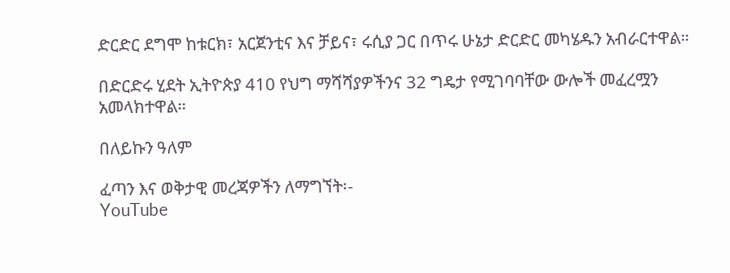ድርድር ደግሞ ከቱርክ፣ አርጀንቲና እና ቻይና፣ ሩሲያ ጋር በጥሩ ሁኔታ ድርድር መካሄዱን አብራርተዋል።

በድርድሩ ሂደት ኢትዮጵያ 410 የህግ ማሻሻያዎችንና 32 ግዴታ የሚገባባቸው ውሎች መፈረሟን አመላክተዋል።

በለይኩን ዓለም

ፈጣን እና ወቅታዊ መረጃዎችን ለማግኘት፡-
YouTube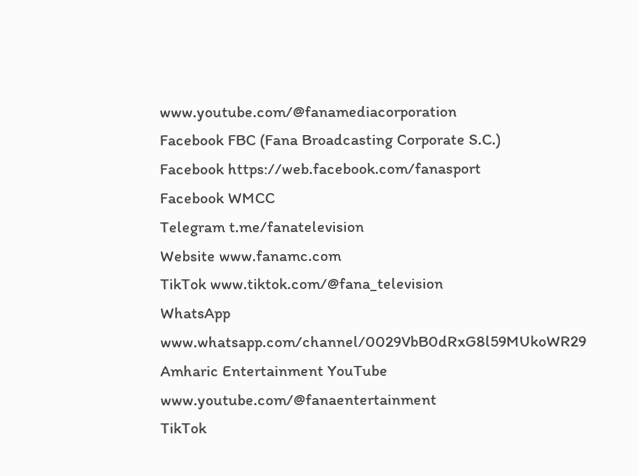www.youtube.com/@fanamediacorporation
Facebook FBC (Fana Broadcasting Corporate S.C.)
Facebook https://web.facebook.com/fanasport
Facebook WMCC
Telegram t.me/fanatelevision
Website www.fanamc.com
TikTok www.tiktok.com/@fana_television
WhatsApp www.whatsapp.com/channel/0029VbB0dRxG8l59MUkoWR29
Amharic Entertainment YouTube www.youtube.com/@fanaentertainment
TikTok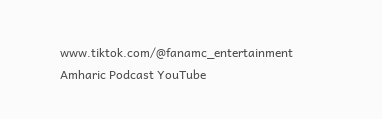www.tiktok.com/@fanamc_entertainment
Amharic Podcast YouTube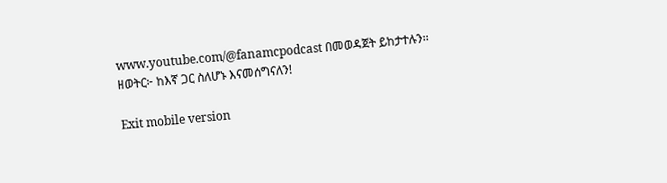www.youtube.com/@fanamcpodcast በመወዳጀት ይከታተሉን፡፡
ዘወትር፦ ከእኛ ጋር ስለሆኑ እናመሰግናለን!

Exit mobile version